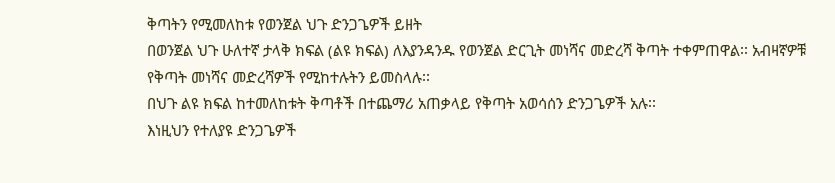ቅጣትን የሚመለከቱ የወንጀል ህጉ ድንጋጌዎች ይዘት
በወንጀል ህጉ ሁለተኛ ታላቅ ክፍል (ልዩ ክፍል) ለእያንዳንዱ የወንጀል ድርጊት መነሻና መድረሻ ቅጣት ተቀምጠዋል፡፡ አብዛኛዎቹ የቅጣት መነሻና መድረሻዎች የሚከተሉትን ይመስላሉ፡፡
በህጉ ልዩ ክፍል ከተመለከቱት ቅጣቶች በተጨማሪ አጠቃላይ የቅጣት አወሳሰን ድንጋጌዎች አሉ፡፡
እነዚህን የተለያዩ ድንጋጌዎች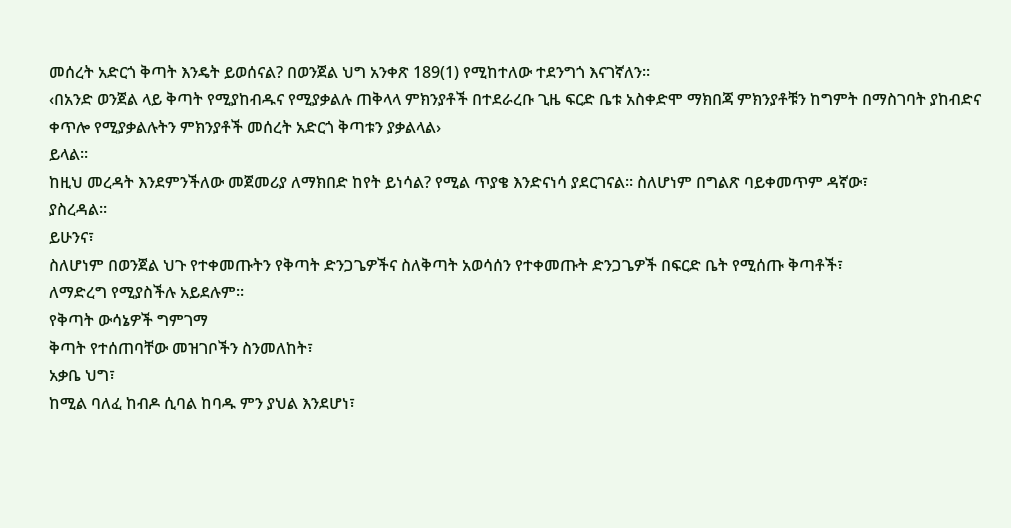መሰረት አድርጎ ቅጣት እንዴት ይወሰናል? በወንጀል ህግ አንቀጽ 189(1) የሚከተለው ተደንግጎ እናገኛለን፡፡
‹በአንድ ወንጀል ላይ ቅጣት የሚያከብዱና የሚያቃልሉ ጠቅላላ ምክንያቶች በተደራረቡ ጊዜ ፍርድ ቤቱ አስቀድሞ ማክበጃ ምክንያቶቹን ከግምት በማስገባት ያከብድና ቀጥሎ የሚያቃልሉትን ምክንያቶች መሰረት አድርጎ ቅጣቱን ያቃልላል›
ይላል፡፡
ከዚህ መረዳት እንደምንችለው መጀመሪያ ለማክበድ ከየት ይነሳል? የሚል ጥያቄ እንድናነሳ ያደርገናል፡፡ ስለሆነም በግልጽ ባይቀመጥም ዳኛው፣
ያስረዳል፡፡
ይሁንና፣
ስለሆነም በወንጀል ህጉ የተቀመጡትን የቅጣት ድንጋጌዎችና ስለቅጣት አወሳሰን የተቀመጡት ድንጋጌዎች በፍርድ ቤት የሚሰጡ ቅጣቶች፣
ለማድረግ የሚያስችሉ አይደሉም፡፡
የቅጣት ውሳኔዎች ግምገማ
ቅጣት የተሰጠባቸው መዝገቦችን ስንመለከት፣
አቃቤ ህግ፣
ከሚል ባለፈ ከብዶ ሲባል ከባዱ ምን ያህል እንደሆነ፣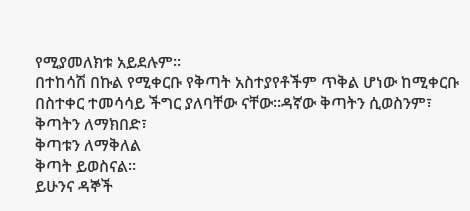የሚያመለክቱ አይደሉም፡፡
በተከሳሽ በኩል የሚቀርቡ የቅጣት አስተያየቶችም ጥቅል ሆነው ከሚቀርቡ በስተቀር ተመሳሳይ ችግር ያለባቸው ናቸው፡፡ዳኛው ቅጣትን ሲወስንም፣ ቅጣትን ለማክበድ፣
ቅጣቱን ለማቅለል
ቅጣት ይወስናል፡፡
ይሁንና ዳኞች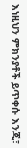እነዚህን ምክንያቶች ይጥቀሱ እንጂ፣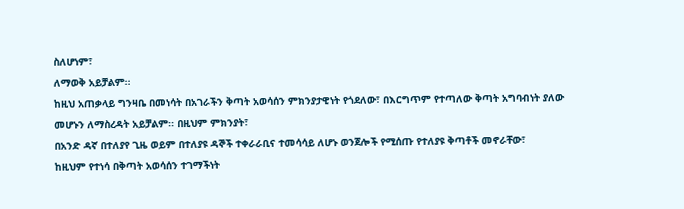ስለሆነም፣
ለማወቅ አይቻልም፡፡
ከዚህ አጠቃላይ ግንዛቤ በመነሳት በአገራችን ቅጣት አወሳሰን ምክንያታዊነት የጎደለው፣ በእርግጥም የተጣለው ቅጣት አግባብነት ያለው መሆኑን ለማስረዳት አይቻልም፡፡ በዚህም ምክንያት፣
በአንድ ዳኛ በተለያየ ጊዜ ወይም በተለያዩ ዳኞች ተቀራራቢና ተመሳሳይ ለሆኑ ወንጀሎች የሚሰጡ የተለያዩ ቅጣቶች መኖራቸው፣
ከዚህም የተነሳ በቅጣት አወሳሰን ተገማችነት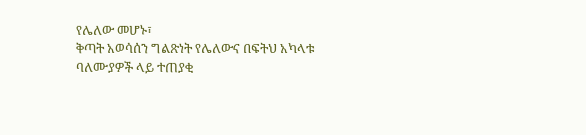የሌለው መሆኑ፣
ቅጣት አወሳሰን ግልጽነት የሌለውና በፍትህ አካላቱ ባለሙያዎች ላይ ተጠያቂ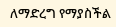ለማድረግ የማያስችል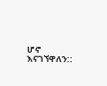ሆኖ እናገኘዋለን::